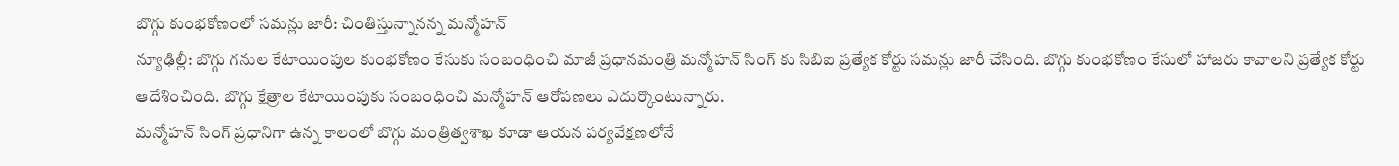బొగ్గు కుంభకోణంలో సమన్లు జారీ: చింతిస్తున్నానన్న మన్మోహన్
న్యూఢిల్లీ: బొగ్గు గనుల కేటాయింపుల కుంభకోణం కేసుకు సంబంధించి మాజీ ప్రధానమంత్రి మన్మోహన్ సింగ్ కు సిబిఐ ప్రత్యేక కోర్టు సమన్లు జారీ చేసింది. బొగ్గు కుంభకోణం కేసులో హాజరు కావాలని ప్రత్యేక కోర్టు ఆదేశించింది. బొగ్గు క్షేత్రాల కేటాయింపుకు సంబంధించి మన్మోహన్ ఆరోపణలు ఎదుర్కొంటున్నారు.
మన్మోహన్ సింగ్ ప్రధానిగా ఉన్న కాలంలో బొగ్గు మంత్రిత్వశాఖ కూడా ఆయన పర్యవేక్షణలోనే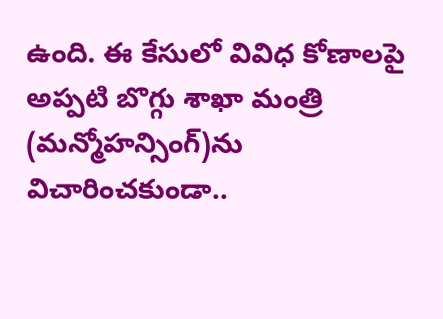ఉంది. ఈ కేసులో వివిధ కోణాలపై అప్పటి బొగ్గు శాఖా మంత్రి (మన్మోహన్సింగ్)ను విచారించకుండా..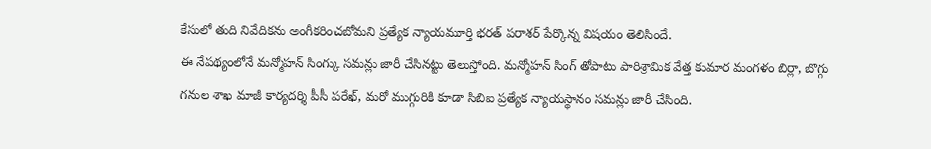కేసులో తుది నివేదికను అంగీకరించబోమని ప్రత్యేక న్యాయమూర్తి భరత్ పరాశర్ పేర్కొన్న విషయం తెలిసిందే.
ఈ నేపథ్యంలోనే మన్మోహన్ సింగ్కు సమన్లు జారీ చేసినట్టు తెలుస్తోంది. మన్మోహన్ సింగ్ తోపాటు పారిశ్రామిక వేత్త కుమార మంగళం బిర్లా, బొగ్గు గనుల శాఖ మాజీ కార్యదర్శి పీసీ పరేఖ్, మరో ముగ్గురికి కూడా సిబిఐ ప్రత్యేక న్యాయస్థానం సమన్లు జారీ చేసింది.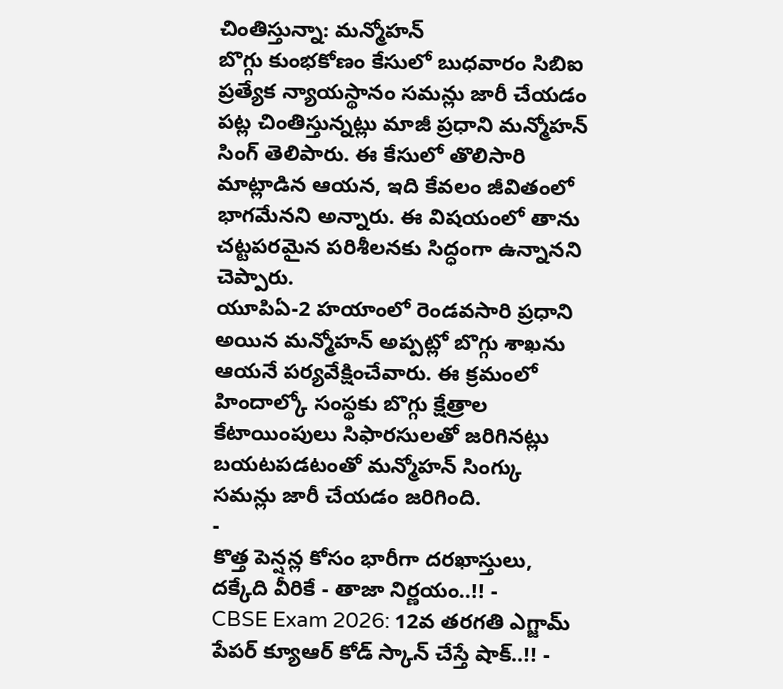చింతిస్తున్నా: మన్మోహన్
బొగ్గు కుంభకోణం కేసులో బుధవారం సిబిఐ ప్రత్యేక న్యాయస్థానం సమన్లు జారీ చేయడం పట్ల చింతిస్తున్నట్లు మాజీ ప్రధాని మన్మోహన్ సింగ్ తెలిపారు. ఈ కేసులో తొలిసారి మాట్లాడిన ఆయన, ఇది కేవలం జీవితంలో భాగమేనని అన్నారు. ఈ విషయంలో తాను చట్టపరమైన పరిశీలనకు సిద్ధంగా ఉన్నానని చెప్పారు.
యూపిఏ-2 హయాంలో రెండవసారి ప్రధాని అయిన మన్మోహన్ అప్పట్లో బొగ్గు శాఖను ఆయనే పర్యవేక్షించేవారు. ఈ క్రమంలో హిందాల్కో సంస్థకు బొగ్గు క్షేత్రాల కేటాయింపులు సిఫారసులతో జరిగినట్లు బయటపడటంతో మన్మోహన్ సింగ్కు సమన్లు జారీ చేయడం జరిగింది.
-
కొత్త పెన్షన్ల కోసం భారీగా దరఖాస్తులు, దక్కేది వీరికే - తాజా నిర్ణయం..!! -
CBSE Exam 2026: 12వ తరగతి ఎగ్జామ్ పేపర్ క్యూఆర్ కోడ్ స్కాన్ చేస్తే షాక్..!! -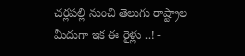చర్లపల్లి నుంచి తెలుగు రాష్ట్రాల మీదుగా ఇక ఈ రైళ్లు ..! -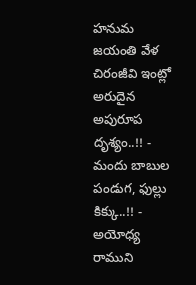హనుమ జయంతి వేళ చిరంజీవి ఇంట్లో అరుదైన అపురూప దృశ్యం..!! -
మందు బాబుల పండుగ, ఫుల్లు కిక్కు..!! -
అయోధ్య రాముని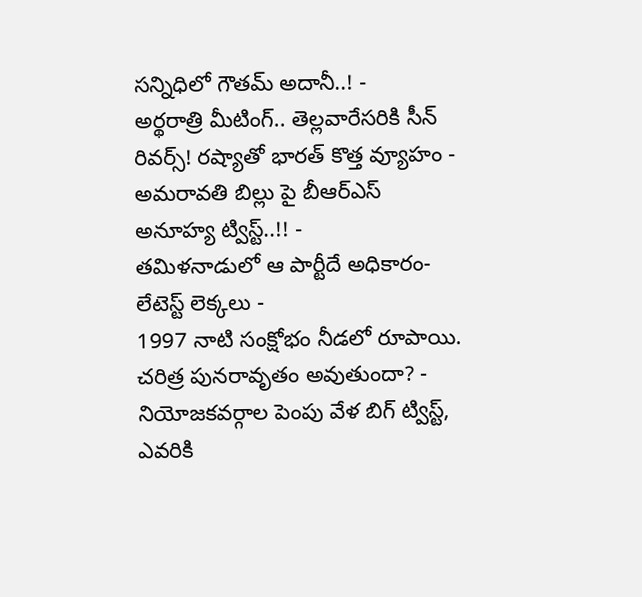సన్నిధిలో గౌతమ్ అదానీ..! -
అర్థరాత్రి మీటింగ్.. తెల్లవారేసరికి సీన్ రివర్స్! రష్యాతో భారత్ కొత్త వ్యూహం -
అమరావతి బిల్లు పై బీఆర్ఎస్ అనూహ్య ట్విస్ట్..!! -
తమిళనాడులో ఆ పార్టీదే అధికారం- లేటెస్ట్ లెక్కలు -
1997 నాటి సంక్షోభం నీడలో రూపాయి. చరిత్ర పునరావృతం అవుతుందా? -
నియోజకవర్గాల పెంపు వేళ బిగ్ ట్విస్ట్, ఎవరికి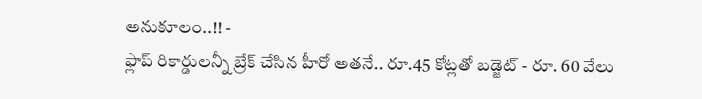అనుకూలం..!! -
ఫ్లాప్ రికార్డులన్నీ బ్రేక్ చేసిన హీరో అతనే.. రూ.45 కోట్లతో బడ్జెట్ - రూ. 60 వేలు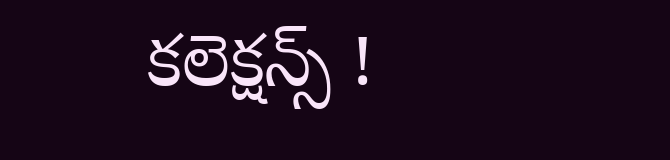కలెక్షన్స్ !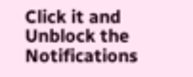Click it and Unblock the Notifications